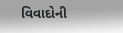વિવાદોની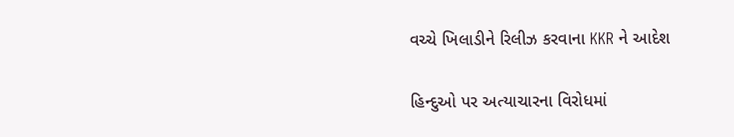વચ્ચે ખિલાડીને રિલીઝ કરવાના KKR ને આદેશ

હિન્દુઓ પર અત્યાચારના વિરોધમાં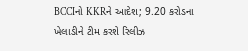BCCIનો KKRને આદેશ; 9.20 કરોડના ખેલાડીને ટીમ કરશે રિલીઝ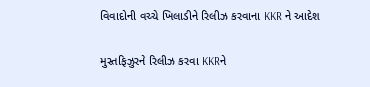વિવાદોની વચ્ચે ખિલાડીને રિલીઝ કરવાના KKR ને આદેશ

મુસ્તફિઝુરને રિલીઝ કરવા KKRને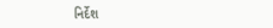નિર્દેશ